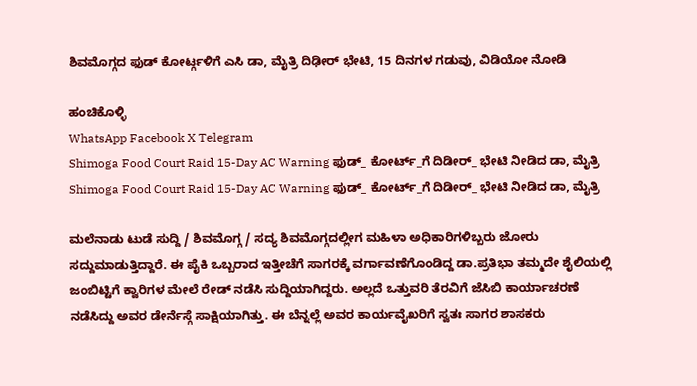ಶಿವಮೊಗ್ಗದ ಫುಡ್ ಕೋರ್ಟ್ಗಳಿಗೆ ಎಸಿ ಡಾ, ಮೈತ್ರಿ ದಿಢೀರ್ ಭೇಟಿ, 15 ದಿನಗಳ ಗಡುವು, ವಿಡಿಯೋ ನೋಡಿ

ಹಂಚಿಕೊಳ್ಳಿ
WhatsApp Facebook X Telegram
Shimoga Food Court Raid 15-Day AC Warning ಫುಡ್_ ಕೋರ್ಟ್_ಗೆ ದಿಡೀರ್_ ಭೇಟಿ ನೀಡಿದ ಡಾ, ಮೈತ್ರಿ
Shimoga Food Court Raid 15-Day AC Warning ಫುಡ್_ ಕೋರ್ಟ್_ಗೆ ದಿಡೀರ್_ ಭೇಟಿ ನೀಡಿದ ಡಾ, ಮೈತ್ರಿ

ಮಲೆನಾಡು ಟುಡೆ ಸುದ್ದಿ / ಶಿವಮೊಗ್ಗ / ಸದ್ಯ ಶಿವಮೊಗ್ಗದಲ್ಲೀಗ ಮಹಿಳಾ ಅಧಿಕಾರಿಗಳಿಬ್ಬರು ಜೋರು ಸದ್ದುಮಾಡುತ್ತಿದ್ದಾರೆ. ಈ ಪೈಕಿ ಒಬ್ಬರಾದ ಇತ್ತೀಚೆಗೆ ಸಾಗರಕ್ಕೆ ವರ್ಗಾವಣೆಗೊಂಡಿದ್ದ ಡಾ.ಪ್ರತಿಭಾ ತಮ್ಮದೇ ಶೈಲಿಯಲ್ಲಿ ಜಂಬಿಟ್ಟಿಗೆ ಕ್ವಾರಿಗಳ ಮೇಲೆ ರೇಡ್ ನಡೆಸಿ ಸುದ್ದಿಯಾಗಿದ್ದರು. ಅಲ್ಲದೆ ಒತ್ತುವರಿ ತೆರವಿಗೆ ಜೆಸಿಬಿ ಕಾರ್ಯಾಚರಣೆ ನಡೆಸಿದ್ದು ಅವರ ಡೇರ್ನೆಸ್ಗೆ ಸಾಕ್ಷಿಯಾಗಿತ್ತು. ಈ ಬೆನ್ನಲ್ಲೆ ಅವರ ಕಾರ್ಯವೈಖರಿಗೆ ಸ್ವತಃ ಸಾಗರ ಶಾಸಕರು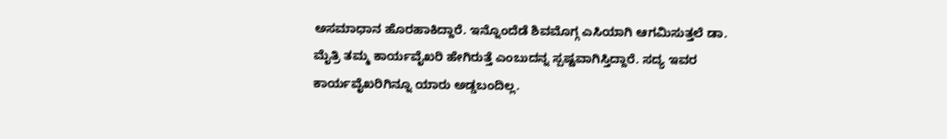ಅಸಮಾಧಾನ ಹೊರಹಾಕಿದ್ದಾರೆ. ಇನ್ನೊಂದೆಡೆ ಶಿವಮೊಗ್ಗ ಎಸಿಯಾಗಿ ಆಗಮಿಸುತ್ತಲೆ ಡಾ. ಮೈತ್ರಿ ತಮ್ಮ ಕಾರ್ಯವೈಖರಿ ಹೇಗಿರುತ್ತೆ ಎಂಬುದನ್ನ ಸ್ಪಷ್ಟವಾಗಿಸ್ತಿದ್ದಾರೆ. ಸದ್ಯ ಇವರ ಕಾರ್ಯವೈಖರಿಗಿನ್ನೂ ಯಾರು ಅಡ್ಡಬಂದಿಲ್ಲ.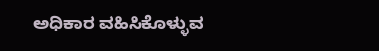ಅಧಿಕಾರ ವಹಿಸಿಕೊಳ್ಳುವ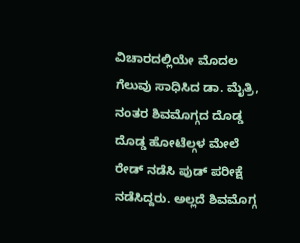ವಿಚಾರದಲ್ಲಿಯೇ ಮೊದಲ ಗೆಲುವು ಸಾಧಿಸಿದ ಡಾ. ಮೈತ್ರಿ, ನಂತರ ಶಿವಮೊಗ್ಗದ ದೊಡ್ಡ ದೊಡ್ಡ ಹೋಟೆಲ್ಗಳ ಮೇಲೆ ರೇಡ್ ನಡೆಸಿ ಪುಡ್ ಪರೀಕ್ಷೆ ನಡೆಸಿದ್ದರು. ಅಲ್ಲದೆ ಶಿವಮೊಗ್ಗ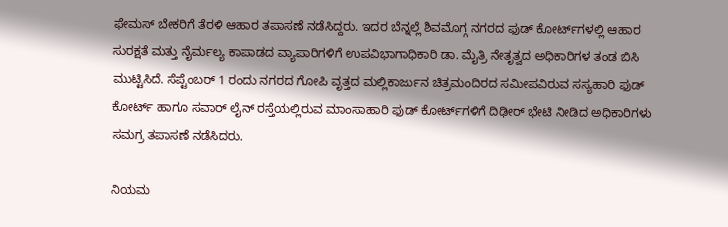ಫೇಮಸ್ ಬೇಕರಿಗೆ ತೆರಳಿ ಆಹಾರ ತಪಾಸಣೆ ನಡೆಸಿದ್ದರು. ಇದರ ಬೆನ್ನಲ್ಲೆ ಶಿವಮೊಗ್ಗ ನಗರದ ಫುಡ್ ಕೋರ್ಟ್‌ಗಳಲ್ಲಿ ಆಹಾರ ಸುರಕ್ಷತೆ ಮತ್ತು ನೈರ್ಮಲ್ಯ ಕಾಪಾಡದ ವ್ಯಾಪಾರಿಗಳಿಗೆ ಉಪವಿಭಾಗಾಧಿಕಾರಿ ಡಾ. ಮೈತ್ರಿ ನೇತೃತ್ವದ ಅಧಿಕಾರಿಗಳ ತಂಡ ಬಿಸಿ ಮುಟ್ಟಿಸಿದೆ. ಸೆಪ್ಟೆಂಬರ್ 1 ರಂದು ನಗರದ ಗೋಪಿ ವೃತ್ತದ ಮಲ್ಲಿಕಾರ್ಜುನ ಚಿತ್ರಮಂದಿರದ ಸಮೀಪವಿರುವ ಸಸ್ಯಹಾರಿ ಫುಡ್ ಕೋರ್ಟ್ ಹಾಗೂ ಸವಾರ್ ಲೈನ್ ರಸ್ತೆಯಲ್ಲಿರುವ ಮಾಂಸಾಹಾರಿ ಫುಡ್ ಕೋರ್ಟ್‌ಗಳಿಗೆ ದಿಢೀರ್ ಭೇಟಿ ನೀಡಿದ ಅಧಿಕಾರಿಗಳು ಸಮಗ್ರ ತಪಾಸಣೆ ನಡೆಸಿದರು.

ನಿಯಮ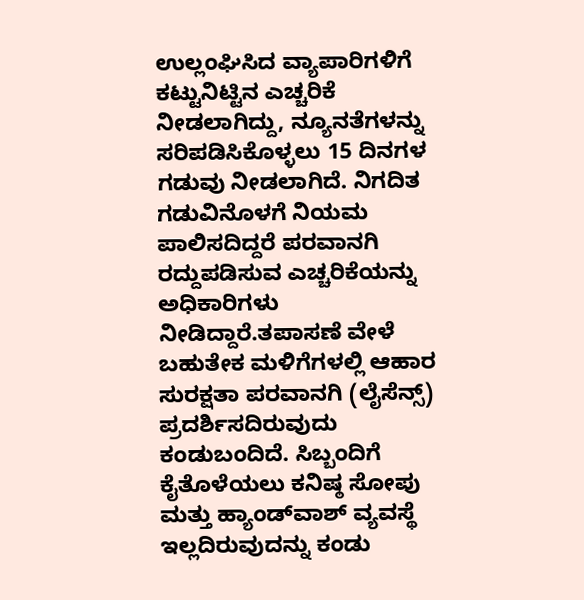ಉಲ್ಲಂಘಿಸಿದ ವ್ಯಾಪಾರಿಗಳಿಗೆ ಕಟ್ಟುನಿಟ್ಟಿನ ಎಚ್ಚರಿಕೆ ನೀಡಲಾಗಿದ್ದು, ನ್ಯೂನತೆಗಳನ್ನು ಸರಿಪಡಿಸಿಕೊಳ್ಳಲು 15 ದಿನಗಳ ಗಡುವು ನೀಡಲಾಗಿದೆ. ನಿಗದಿತ ಗಡುವಿನೊಳಗೆ ನಿಯಮ ಪಾಲಿಸದಿದ್ದರೆ ಪರವಾನಗಿ ರದ್ದುಪಡಿಸುವ ಎಚ್ಚರಿಕೆಯನ್ನು ಅಧಿಕಾರಿಗಳು ನೀಡಿದ್ದಾರೆ.ತಪಾಸಣೆ ವೇಳೆ ಬಹುತೇಕ ಮಳಿಗೆಗಳಲ್ಲಿ ಆಹಾರ ಸುರಕ್ಷತಾ ಪರವಾನಗಿ (ಲೈಸೆನ್ಸ್) ಪ್ರದರ್ಶಿಸದಿರುವುದು ಕಂಡುಬಂದಿದೆ. ಸಿಬ್ಬಂದಿಗೆ ಕೈತೊಳೆಯಲು ಕನಿಷ್ಠ ಸೋಪು ಮತ್ತು ಹ್ಯಾಂಡ್‌ವಾಶ್ ವ್ಯವಸ್ಥೆ ಇಲ್ಲದಿರುವುದನ್ನು ಕಂಡು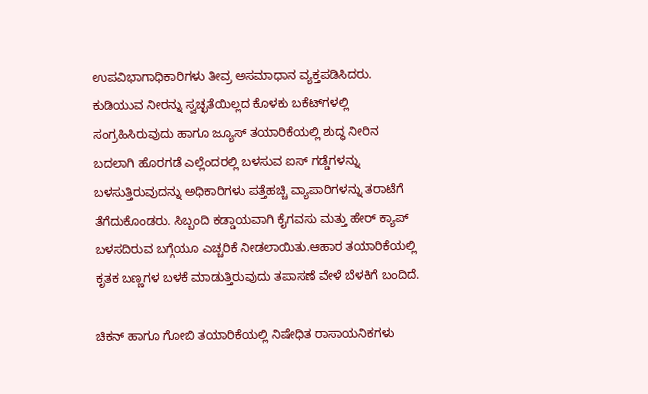ಉಪವಿಭಾಗಾಧಿಕಾರಿಗಳು ತೀವ್ರ ಅಸಮಾಧಾನ ವ್ಯಕ್ತಪಡಿಸಿದರು. ಕುಡಿಯುವ ನೀರನ್ನು ಸ್ವಚ್ಛತೆಯಿಲ್ಲದ ಕೊಳಕು ಬಕೆಟ್‌ಗಳಲ್ಲಿ ಸಂಗ್ರಹಿಸಿರುವುದು ಹಾಗೂ ಜ್ಯೂಸ್ ತಯಾರಿಕೆಯಲ್ಲಿ ಶುದ್ಧ ನೀರಿನ ಬದಲಾಗಿ ಹೊರಗಡೆ ಎಲ್ಲೆಂದರಲ್ಲಿ ಬಳಸುವ ಐಸ್ ಗಡ್ಡೆಗಳನ್ನು ಬಳಸುತ್ತಿರುವುದನ್ನು ಅಧಿಕಾರಿಗಳು ಪತ್ತೆಹಚ್ಚಿ ವ್ಯಾಪಾರಿಗಳನ್ನು ತರಾಟೆಗೆ ತೆಗೆದುಕೊಂಡರು. ಸಿಬ್ಬಂದಿ ಕಡ್ಡಾಯವಾಗಿ ಕೈಗವಸು ಮತ್ತು ಹೇರ್ ಕ್ಯಾಪ್ ಬಳಸದಿರುವ ಬಗ್ಗೆಯೂ ಎಚ್ಚರಿಕೆ ನೀಡಲಾಯಿತು.ಆಹಾರ ತಯಾರಿಕೆಯಲ್ಲಿ ಕೃತಕ ಬಣ್ಣಗಳ ಬಳಕೆ ಮಾಡುತ್ತಿರುವುದು ತಪಾಸಣೆ ವೇಳೆ ಬೆಳಕಿಗೆ ಬಂದಿದೆ.

ಚಿಕನ್ ಹಾಗೂ ಗೋಬಿ ತಯಾರಿಕೆಯಲ್ಲಿ ನಿಷೇಧಿತ ರಾಸಾಯನಿಕಗಳು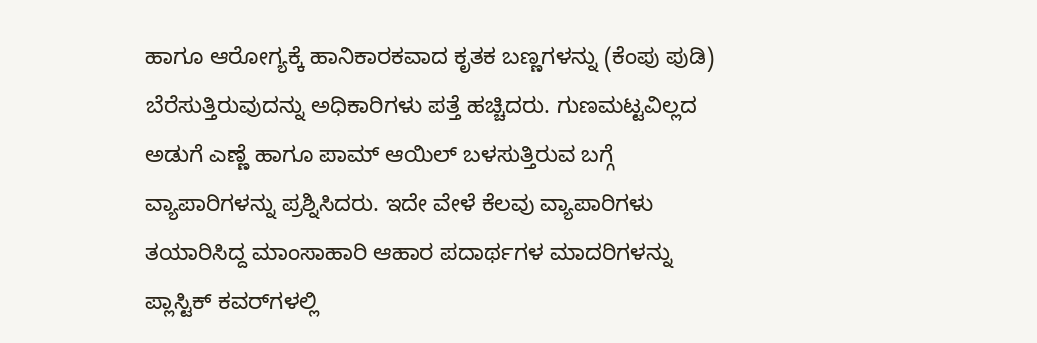ಹಾಗೂ ಆರೋಗ್ಯಕ್ಕೆ ಹಾನಿಕಾರಕವಾದ ಕೃತಕ ಬಣ್ಣಗಳನ್ನು (ಕೆಂಪು ಪುಡಿ) ಬೆರೆಸುತ್ತಿರುವುದನ್ನು ಅಧಿಕಾರಿಗಳು ಪತ್ತೆ ಹಚ್ಚಿದರು. ಗುಣಮಟ್ಟವಿಲ್ಲದ ಅಡುಗೆ ಎಣ್ಣೆ ಹಾಗೂ ಪಾಮ್ ಆಯಿಲ್ ಬಳಸುತ್ತಿರುವ ಬಗ್ಗೆ ವ್ಯಾಪಾರಿಗಳನ್ನು ಪ್ರಶ್ನಿಸಿದರು. ಇದೇ ವೇಳೆ ಕೆಲವು ವ್ಯಾಪಾರಿಗಳು ತಯಾರಿಸಿದ್ದ ಮಾಂಸಾಹಾರಿ ಆಹಾರ ಪದಾರ್ಥಗಳ ಮಾದರಿಗಳನ್ನು ಪ್ಲಾಸ್ಟಿಕ್ ಕವರ್‌ಗಳಲ್ಲಿ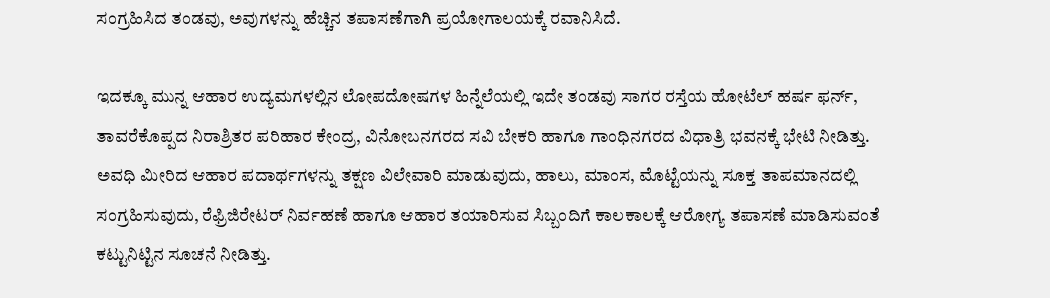ಸಂಗ್ರಹಿಸಿದ ತಂಡವು, ಅವುಗಳನ್ನು ಹೆಚ್ಚಿನ ತಪಾಸಣೆಗಾಗಿ ಪ್ರಯೋಗಾಲಯಕ್ಕೆ ರವಾನಿಸಿದೆ.

ಇದಕ್ಕೂ ಮುನ್ನ ಆಹಾರ ಉದ್ಯಮಗಳಲ್ಲಿನ ಲೋಪದೋಷಗಳ ಹಿನ್ನೆಲೆಯಲ್ಲಿ ಇದೇ ತಂಡವು ಸಾಗರ ರಸ್ತೆಯ ಹೋಟೆಲ್ ಹರ್ಷ ಫರ್ನ್, ತಾವರೆಕೊಪ್ಪದ ನಿರಾಶ್ರಿತರ ಪರಿಹಾರ ಕೇಂದ್ರ, ವಿನೋಬನಗರದ ಸವಿ ಬೇಕರಿ ಹಾಗೂ ಗಾಂಧಿನಗರದ ವಿಧಾತ್ರಿ ಭವನಕ್ಕೆ ಭೇಟಿ ನೀಡಿತ್ತು. ಅವಧಿ ಮೀರಿದ ಆಹಾರ ಪದಾರ್ಥಗಳನ್ನು ತಕ್ಷಣ ವಿಲೇವಾರಿ ಮಾಡುವುದು, ಹಾಲು, ಮಾಂಸ, ಮೊಟ್ಟೆಯನ್ನು ಸೂಕ್ತ ತಾಪಮಾನದಲ್ಲಿ ಸಂಗ್ರಹಿಸುವುದು, ರೆಫ್ರಿಜಿರೇಟರ್ ನಿರ್ವಹಣೆ ಹಾಗೂ ಆಹಾರ ತಯಾರಿಸುವ ಸಿಬ್ಬಂದಿಗೆ ಕಾಲಕಾಲಕ್ಕೆ ಆರೋಗ್ಯ ತಪಾಸಣೆ ಮಾಡಿಸುವಂತೆ ಕಟ್ಟುನಿಟ್ಟಿನ ಸೂಚನೆ ನೀಡಿತ್ತು.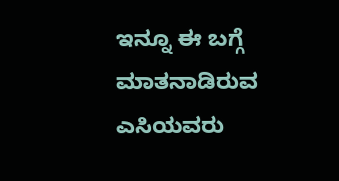ಇನ್ನೂ ಈ ಬಗ್ಗೆ ಮಾತನಾಡಿರುವ ಎಸಿಯವರು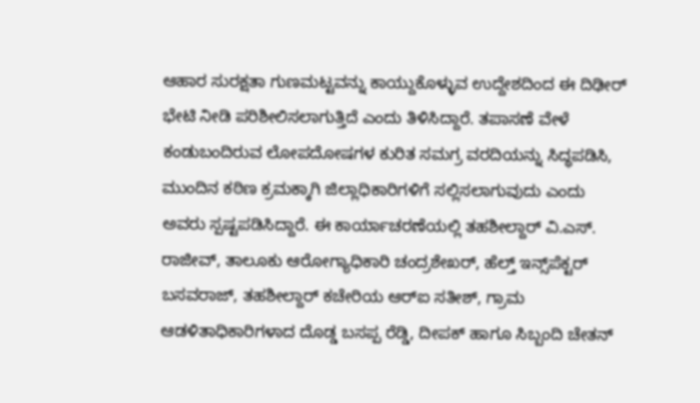ಆಹಾರ ಸುರಕ್ಷತಾ ಗುಣಮಟ್ಟವನ್ನು ಕಾಯ್ದುಕೊಳ್ಳುವ ಉದ್ದೇಶದಿಂದ ಈ ದಿಢೀರ್ ಭೇಟಿ ನೀಡಿ ಪರಿಶೀಲಿಸಲಾಗುತ್ತಿದೆ ಎಂದು ತಿಳಿಸಿದ್ದಾರೆ. ತಪಾಸಣೆ ವೇಳೆ ಕಂಡುಬಂದಿರುವ ಲೋಪದೋಷಗಳ ಕುರಿತ ಸಮಗ್ರ ವರದಿಯನ್ನು ಸಿದ್ಧಪಡಿಸಿ, ಮುಂದಿನ ಕಠಿಣ ಕ್ರಮಕ್ಕಾಗಿ ಜಿಲ್ಲಾಧಿಕಾರಿಗಳಿಗೆ ಸಲ್ಲಿಸಲಾಗುವುದು ಎಂದು ಅವರು ಸ್ಪಷ್ಟಪಡಿಸಿದ್ದಾರೆ. ಈ ಕಾರ್ಯಾಚರಣೆಯಲ್ಲಿ ತಹಶೀಲ್ದಾರ್ ವಿ.ಎಸ್. ರಾಜೀವ್, ತಾಲೂಕು ಆರೋಗ್ಯಾಧಿಕಾರಿ ಚಂದ್ರಶೇಖರ್, ಹೆಲ್ತ್ ಇನ್ಸ್‌ಪೆಕ್ಟರ್ ಬಸವರಾಜ್, ತಹಶೀಲ್ದಾರ್ ಕಚೇರಿಯ ಆರ್‌ಐ ಸತೀಶ್, ಗ್ರಾಮ ಆಡಳಿತಾಧಿಕಾರಿಗಳಾದ ದೊಡ್ಡ ಬಸಪ್ಪ ರೆಡ್ಡಿ, ದೀಪಕ್ ಹಾಗೂ ಸಿಬ್ಬಂದಿ ಚೇತನ್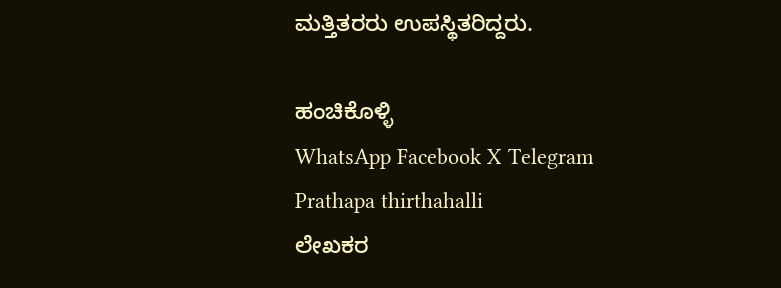ಮತ್ತಿತರರು ಉಪಸ್ಥಿತರಿದ್ದರು.

ಹಂಚಿಕೊಳ್ಳಿ
WhatsApp Facebook X Telegram
Prathapa thirthahalli
ಲೇಖಕರ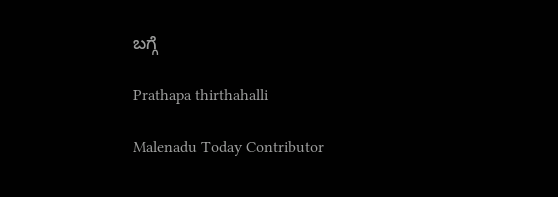ಬಗ್ಗೆ

Prathapa thirthahalli

Malenadu Today Contributor